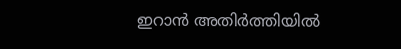ഇറാൻ അതിർത്തിയിൽ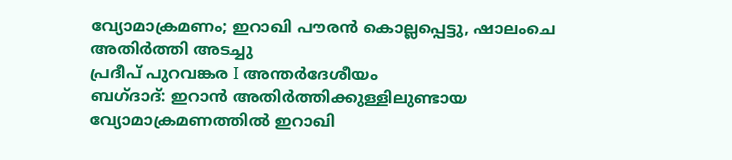വ്യോമാക്രമണം; ഇറാഖി പൗരൻ കൊല്ലപ്പെട്ടു, ഷാലംചെ അതിർത്തി അടച്ചു
പ്രദീപ് പുറവങ്കര I അന്തർദേശീയം
ബഗ്ദാദ്: ഇറാൻ അതിർത്തിക്കുള്ളിലുണ്ടായ വ്യോമാക്രമണത്തിൽ ഇറാഖി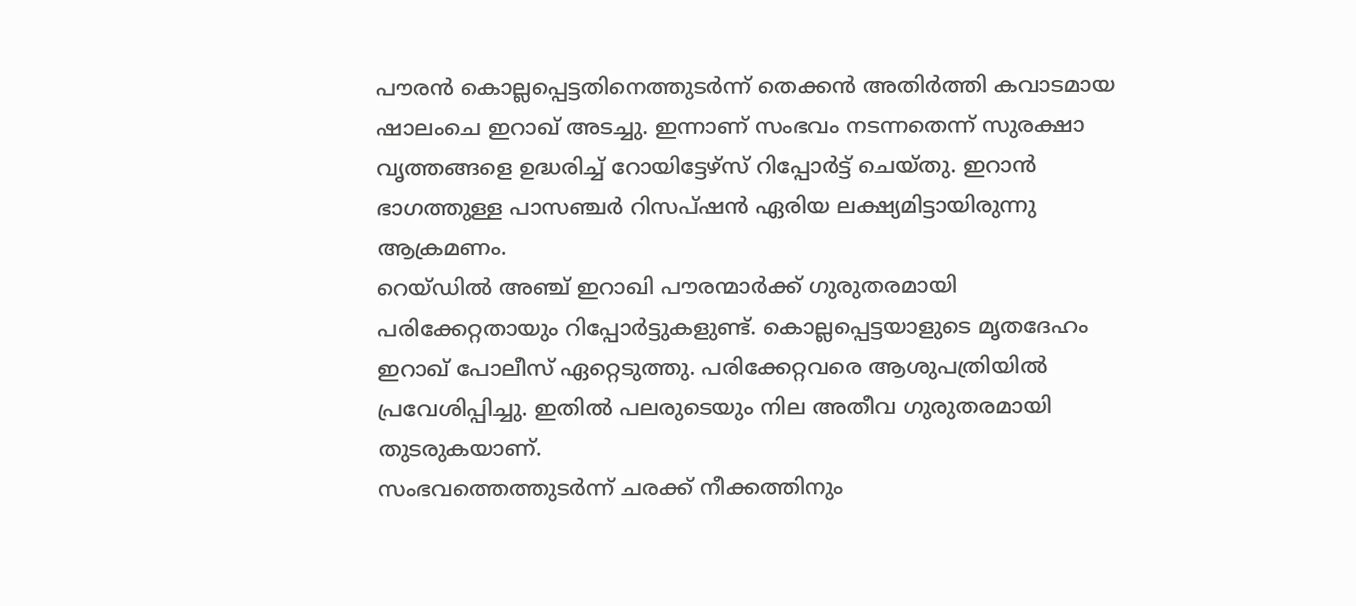പൗരൻ കൊല്ലപ്പെട്ടതിനെത്തുടർന്ന് തെക്കൻ അതിർത്തി കവാടമായ ഷാലംചെ ഇറാഖ് അടച്ചു. ഇന്നാണ് സംഭവം നടന്നതെന്ന് സുരക്ഷാ വൃത്തങ്ങളെ ഉദ്ധരിച്ച് റോയിട്ടേഴ്സ് റിപ്പോർട്ട് ചെയ്തു. ഇറാൻ ഭാഗത്തുള്ള പാസഞ്ചർ റിസപ്ഷൻ ഏരിയ ലക്ഷ്യമിട്ടായിരുന്നു ആക്രമണം.
റെയ്ഡിൽ അഞ്ച് ഇറാഖി പൗരന്മാർക്ക് ഗുരുതരമായി പരിക്കേറ്റതായും റിപ്പോർട്ടുകളുണ്ട്. കൊല്ലപ്പെട്ടയാളുടെ മൃതദേഹം ഇറാഖ് പോലീസ് ഏറ്റെടുത്തു. പരിക്കേറ്റവരെ ആശുപത്രിയിൽ പ്രവേശിപ്പിച്ചു. ഇതിൽ പലരുടെയും നില അതീവ ഗുരുതരമായി തുടരുകയാണ്.
സംഭവത്തെത്തുടർന്ന് ചരക്ക് നീക്കത്തിനും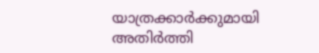യാത്രക്കാർക്കുമായി അതിർത്തി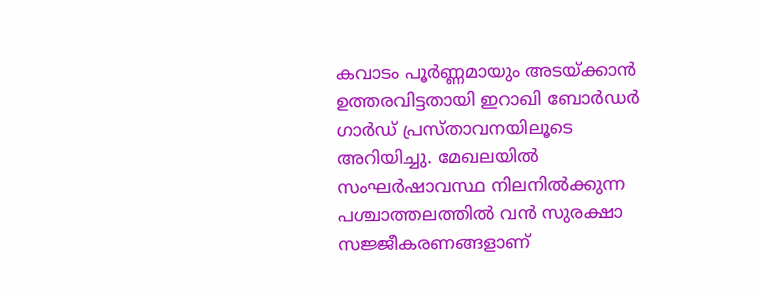കവാടം പൂർണ്ണമായും അടയ്ക്കാൻ ഉത്തരവിട്ടതായി ഇറാഖി ബോർഡർ ഗാർഡ് പ്രസ്താവനയിലൂടെ അറിയിച്ചു. മേഖലയിൽ സംഘർഷാവസ്ഥ നിലനിൽക്കുന്ന പശ്ചാത്തലത്തിൽ വൻ സുരക്ഷാ സജ്ജീകരണങ്ങളാണ്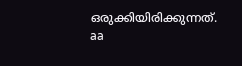ഒരുക്കിയിരിക്കുന്നത്.
aa